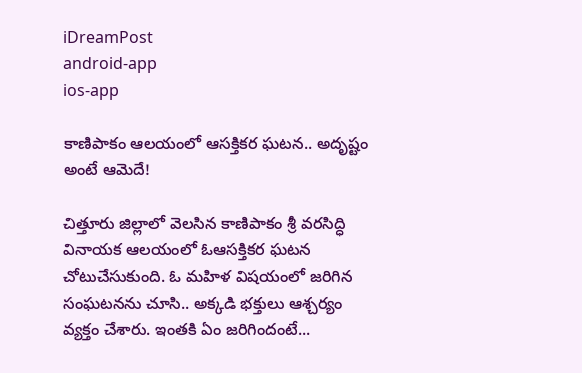iDreamPost
android-app
ios-app

కాణిపాకం ఆలయంలో ఆసక్తికర ఘటన.. అదృష్టం అంటే ఆమెదే!

చిత్తూరు జిల్లాలో వెలసిన కాణిపాకం శ్రీ వరసిద్ధి వినాయక ఆలయంలో ఓఆసక్తికర ఘటన చోటుచేసుకుంది. ఓ మహిళ విషయంలో జరిగిన సంఘటనను చూసి.. అక్కడి భక్తులు ఆశ్చర్యం వ్యక్తం చేశారు. ఇంతకి ఏం జరిగిందంటే...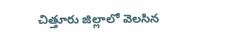చిత్తూరు జిల్లాలో వెలసిన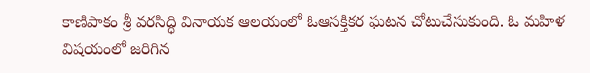కాణిపాకం శ్రీ వరసిద్ధి వినాయక ఆలయంలో ఓఆసక్తికర ఘటన చోటుచేసుకుంది. ఓ మహిళ విషయంలో జరిగిన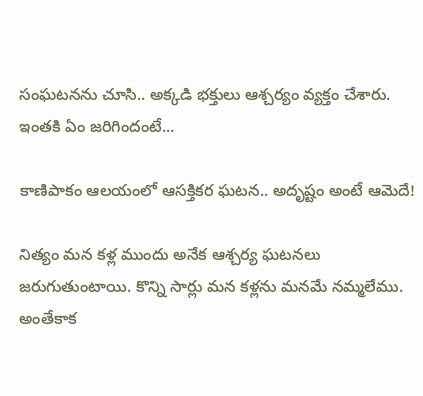సంఘటనను చూసి.. అక్కడి భక్తులు ఆశ్చర్యం వ్యక్తం చేశారు. ఇంతకి ఏం జరిగిందంటే...

కాణిపాకం ఆలయంలో ఆసక్తికర ఘటన.. అదృష్టం అంటే ఆమెదే!

నిత్యం మన కళ్ల ముందు అనేక ఆశ్చర్య ఘటనలు జరుగుతుంటాయి. కొన్ని సార్లు మన కళ్లను మనమే నమ్మలేము. అంతేకాక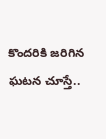కొందరికి జరిగిన ఘటన చూస్తే..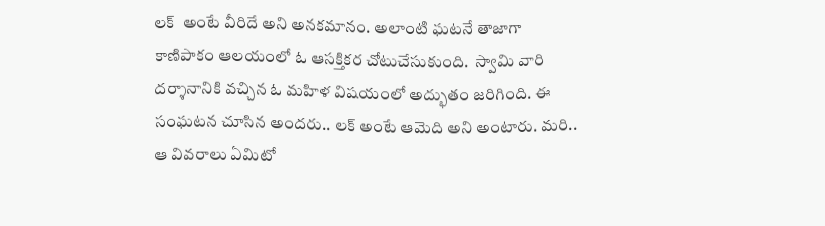లక్  అంటే వీరిదే అని అనకమానం. అలాంటి ఘటనే తాజాగా కాణిపాకం ఆలయంలో ఓ ఆసక్తికర చోటుచేసుకుంది.  స్వామి వారి దర్శానానికి వచ్చిన ఓ మహిళ విషయంలో అద్భుతం జరిగింది. ఈ సంఘటన చూసిన అందరు.. లక్ అంటే ఆమెది అని అంటారు. మరి.. ఆ వివరాలు ఏమిటో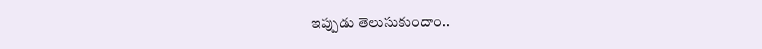ఇప్పుడు తెలుసుకుందాం..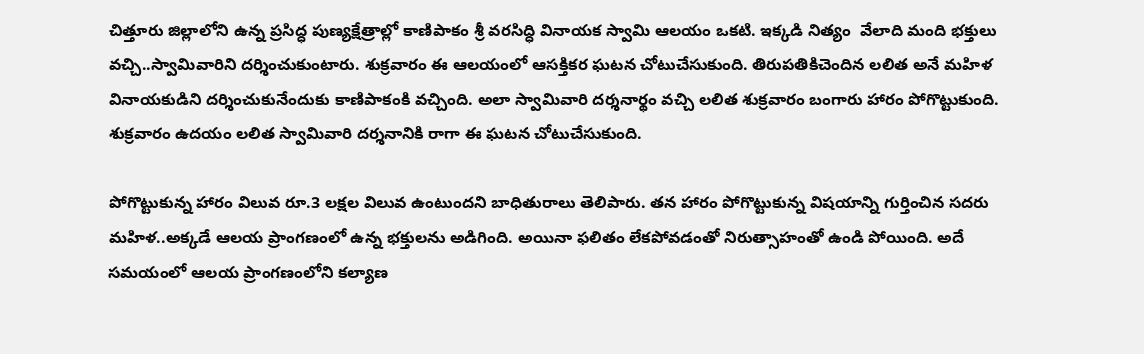చిత్తూరు జిల్లాలోని ఉన్న ప్రసిద్ధ పుణ్యక్షేత్రాల్లో కాణిపాకం శ్రీ వరసిద్ధి వినాయక స్వామి ఆలయం ఒకటి. ఇక్కడి నిత్యం  వేలాది మంది భక్తులు వచ్చి..స్వామివారిని దర్శించుకుంటారు. శుక్రవారం ఈ ఆలయంలో ఆసక్తికర ఘటన చోటుచేసుకుంది. తిరుపతికిచెందిన లలిత అనే మహిళ వినాయకుడిని దర్శించుకునేందుకు కాణిపాకంకి వచ్చింది. అలా స్వామివారి దర్శనార్థం వచ్చి లలిత శుక్రవారం బంగారు హారం పోగొట్టుకుంది. శుక్రవారం ఉదయం లలిత స్వామివారి దర్శనానికి రాగా ఈ ఘటన చోటుచేసుకుంది.

పోగొట్టుకున్న హారం విలువ రూ.3 లక్షల విలువ ఉంటుందని బాధితురాలు తెలిపారు. తన హారం పోగొట్టుకున్న విషయాన్ని గుర్తించిన సదరు మహిళ..అక్కడే ఆలయ ప్రాంగణంలో ఉన్న భక్తులను అడిగింది. అయినా ఫలితం లేకపోవడంతో నిరుత్సాహంతో ఉండి పోయింది. అదే సమయంలో ఆలయ ప్రాంగణంలోని కల్యాణ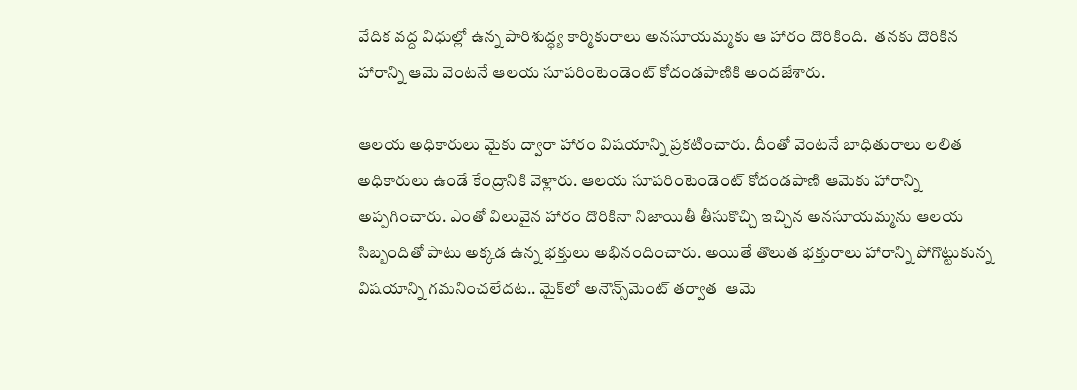వేదిక వద్ద విధుల్లో ఉన్న పారిశుద్ధ్య కార్మికురాలు అనసూయమ్మకు ఆ హారం దొరికింది.  తనకు దొరికిన హారాన్ని ఆమె వెంటనే ఆలయ సూపరింటెండెంట్‌ కోదండపాణికి అందజేశారు.

ఆలయ అధికారులు మైకు ద్వారా హారం విషయాన్ని ప్రకటించారు. దీంతో వెంటనే బాధితురాలు లలిత అధికారులు ఉండే కేంద్రానికి వెళ్లారు. ఆలయ సూపరింటెండెంట్‌ కోదండపాణి ఆమెకు హారాన్ని అప్పగించారు. ఎంతో విలువైన హారం దొరికినా నిజాయితీ తీసుకొచ్చి ఇచ్చిన అనసూయమ్మను ఆలయ సిబ్బందితో పాటు అక్కడ ఉన్న భక్తులు అభినందించారు. అయితే తొలుత భక్తురాలు హారాన్ని పోగొట్టుకున్న విషయాన్ని గమనించలేదట.. మైక్‌లో అనౌన్స్‌మెంట్ తర్వాత  ఆమె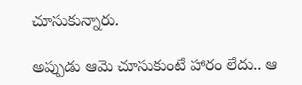చూసుకున్నారు.

అప్పుడు ఆమె చూసుకుంటే హారం లేదు.. ఆ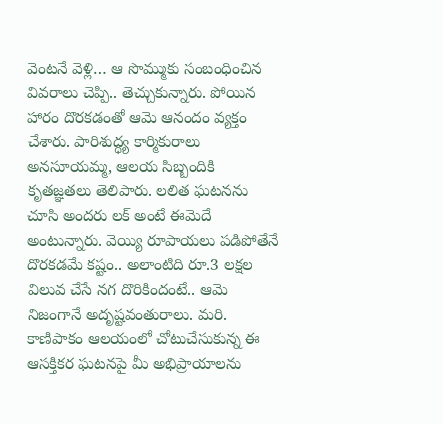వెంటనే వెళ్లి… ఆ సొమ్ముకు సంబంధించిన వివరాలు చెప్పి.. తెచ్చుకున్నారు. పోయిన హారం దొరకడంతో ఆమె ఆనందం వ్యక్తం చేశారు. పారిశుద్ధ్య కార్మికురాలు అనసూయమ్మ, ఆలయ సిబ్బందికి కృతజ్ఞతలు తెలిపారు. లలిత ఘటనను చూసి అందరు లక్ అంటే ఈమెదే అంటున్నారు. వెయ్యి రూపాయలు పడిపోతేనే దొరకడమే కష్టం.. అలాంటిది రూ.3 లక్షల విలువ చేసే నగ దొరికిందంటే.. ఆమె నిజంగానే అదృష్టవంతురాలు. మరి. కాణిపాకం ఆలయంలో చోటుచేసుకున్న ఈ ఆసక్తికర ఘటనపై మీ అభిప్రాయాలను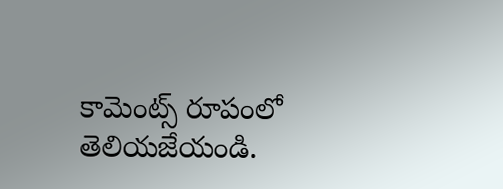కామెంట్స్ రూపంలో తెలియజేయండి.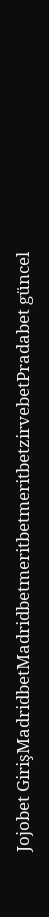Jojobet GirişMadridbetMadridbetmeritbetmeritbetzirvebetPradabet güncel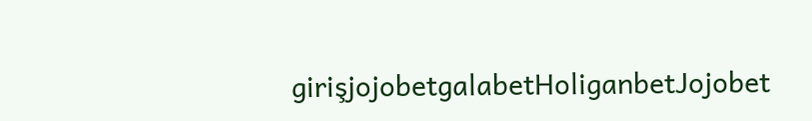girişjojobetgalabetHoliganbetJojobet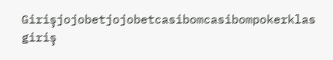Girişjojobetjojobetcasibomcasibompokerklas giriş